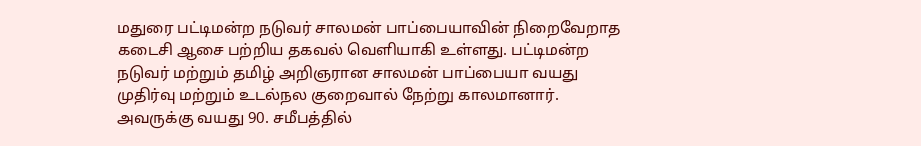மதுரை பட்டிமன்ற நடுவர் சாலமன் பாப்பையாவின் நிறைவேறாத கடைசி ஆசை பற்றிய தகவல் வெளியாகி உள்ளது. பட்டிமன்ற நடுவர் மற்றும் தமிழ் அறிஞரான சாலமன் பாப்பையா வயது முதிர்வு மற்றும் உடல்நல குறைவால் நேற்று காலமானார். அவருக்கு வயது 90. சமீபத்தில்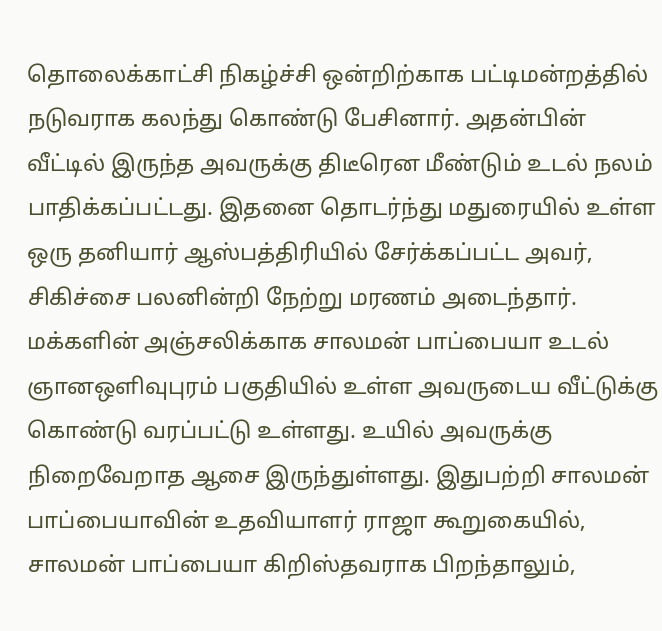தொலைக்காட்சி நிகழ்ச்சி ஒன்றிற்காக பட்டிமன்றத்தில் நடுவராக கலந்து கொண்டு பேசினார். அதன்பின் வீட்டில் இருந்த அவருக்கு திடீரென மீண்டும் உடல் நலம் பாதிக்கப்பட்டது. இதனை தொடர்ந்து மதுரையில் உள்ள ஒரு தனியார் ஆஸ்பத்திரியில் சேர்க்கப்பட்ட அவர், சிகிச்சை பலனின்றி நேற்று மரணம் அடைந்தார். மக்களின் அஞ்சலிக்காக சாலமன் பாப்பையா உடல் ஞானஒளிவுபுரம் பகுதியில் உள்ள அவருடைய வீட்டுக்கு கொண்டு வரப்பட்டு உள்ளது. உயில் அவருக்கு நிறைவேறாத ஆசை இருந்துள்ளது. இதுபற்றி சாலமன் பாப்பையாவின் உதவியாளர் ராஜா கூறுகையில், சாலமன் பாப்பையா கிறிஸ்தவராக பிறந்தாலும்,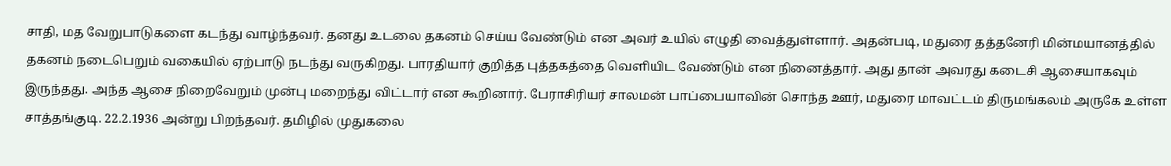சாதி, மத வேறுபாடுகளை கடந்து வாழ்ந்தவர். தனது உடலை தகனம் செய்ய வேண்டும் என அவர் உயில் எழுதி வைத்துள்ளார். அதன்படி, மதுரை தத்தனேரி மின்மயானத்தில் தகனம் நடைபெறும் வகையில் ஏற்பாடு நடந்து வருகிறது. பாரதியார் குறித்த புத்தகத்தை வெளியிட வேண்டும் என நினைத்தார். அது தான் அவரது கடைசி ஆசையாகவும் இருந்தது. அந்த ஆசை நிறைவேறும் முன்பு மறைந்து விட்டார் என கூறினார். பேராசிரியர் சாலமன் பாப்பையாவின் சொந்த ஊர், மதுரை மாவட்டம் திருமங்கலம் அருகே உள்ள சாத்தங்குடி. 22.2.1936 அன்று பிறந்தவர். தமிழில் முதுகலை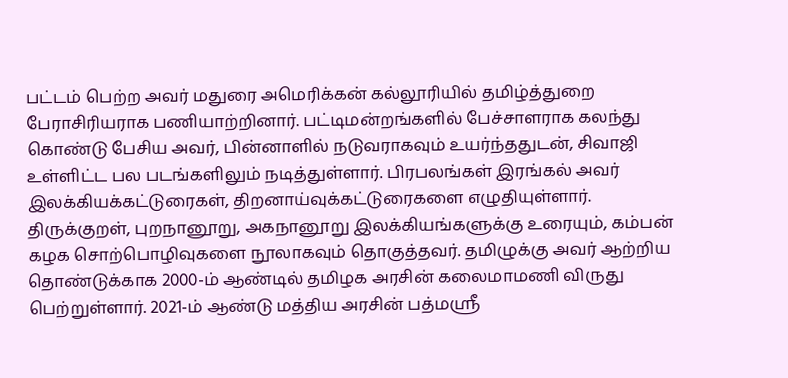பட்டம் பெற்ற அவர் மதுரை அமெரிக்கன் கல்லூரியில் தமிழ்த்துறை பேராசிரியராக பணியாற்றினார். பட்டிமன்றங்களில் பேச்சாளராக கலந்து கொண்டு பேசிய அவர், பின்னாளில் நடுவராகவும் உயர்ந்ததுடன், சிவாஜி உள்ளிட்ட பல படங்களிலும் நடித்துள்ளார். பிரபலங்கள் இரங்கல் அவர் இலக்கியக்கட்டுரைகள், திறனாய்வுக்கட்டுரைகளை எழுதியுள்ளார். திருக்குறள், புறநானூறு, அகநானூறு இலக்கியங்களுக்கு உரையும், கம்பன் கழக சொற்பொழிவுகளை நூலாகவும் தொகுத்தவர். தமிழுக்கு அவர் ஆற்றிய தொண்டுக்காக 2000-ம் ஆண்டில் தமிழக அரசின் கலைமாமணி விருது பெற்றுள்ளார். 2021-ம் ஆண்டு மத்திய அரசின் பத்மஸ்ரீ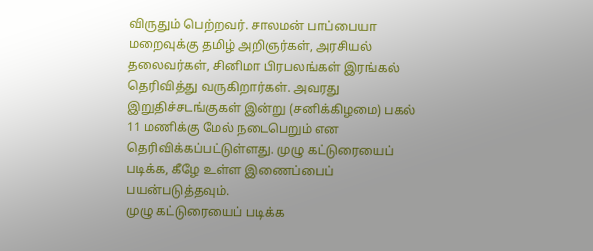விருதும் பெற்றவர். சாலமன் பாப்பையா மறைவுக்கு தமிழ் அறிஞர்கள், அரசியல் தலைவர்கள், சினிமா பிரபலங்கள் இரங்கல் தெரிவித்து வருகிறார்கள். அவரது இறுதிச்சடங்குகள் இன்று (சனிக்கிழமை) பகல் 11 மணிக்கு மேல் நடைபெறும் என தெரிவிக்கப்பட்டுள்ளது. முழு கட்டுரையைப் படிக்க, கீழே உள்ள இணைப்பைப் பயன்படுத்தவும்.
முழு கட்டுரையைப் படிக்க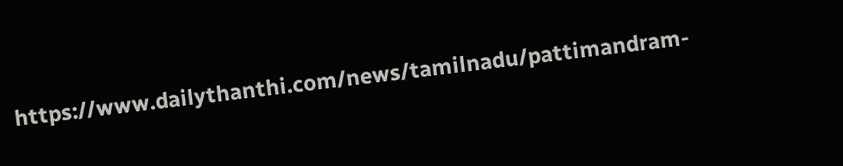https://www.dailythanthi.com/news/tamilnadu/pattimandram-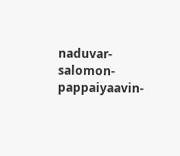naduvar-salomon-pappaiyaavin-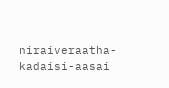niraiveraatha-kadaisi-aasai